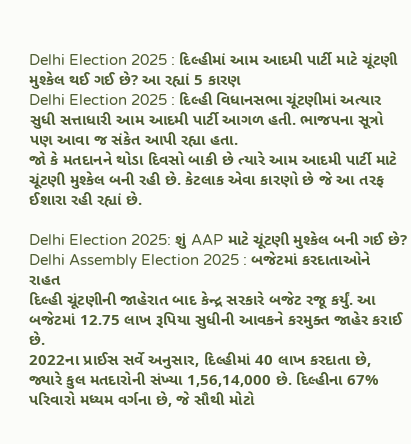Delhi Election 2025 : દિલ્હીમાં આમ આદમી પાર્ટી માટે ચૂંટણી મુશ્કેલ થઈ ગઈ છે? આ રહ્યાં 5 કારણ
Delhi Election 2025 : દિલ્હી વિધાનસભા ચૂંટણીમાં અત્યાર સુધી સત્તાધારી આમ આદમી પાર્ટી આગળ હતી. ભાજપના સૂત્રો પણ આવા જ સંકેત આપી રહ્યા હતા.
જો કે મતદાનને થોડા દિવસો બાકી છે ત્યારે આમ આદમી પાર્ટી માટે ચૂંટણી મુશ્કેલ બની રહી છે. કેટલાક એવા કારણો છે જે આ તરફ ઈશારા રહી રહ્યાં છે.

Delhi Election 2025: શું AAP માટે ચૂંટણી મુશ્કેલ બની ગઈ છે?
Delhi Assembly Election 2025 : બજેટમાં કરદાતાઓને રાહત
દિલ્હી ચૂંટણીની જાહેરાત બાદ કેન્દ્ર સરકારે બજેટ રજૂ કર્યું. આ બજેટમાં 12.75 લાખ રૂપિયા સુધીની આવકને કરમુક્ત જાહેર કરાઈ છે.
2022ના પ્રાઈસ સર્વે અનુસાર, દિલ્હીમાં 40 લાખ કરદાતા છે, જ્યારે કુલ મતદારોની સંખ્યા 1,56,14,000 છે. દિલ્હીના 67% પરિવારો મધ્યમ વર્ગના છે, જે સૌથી મોટો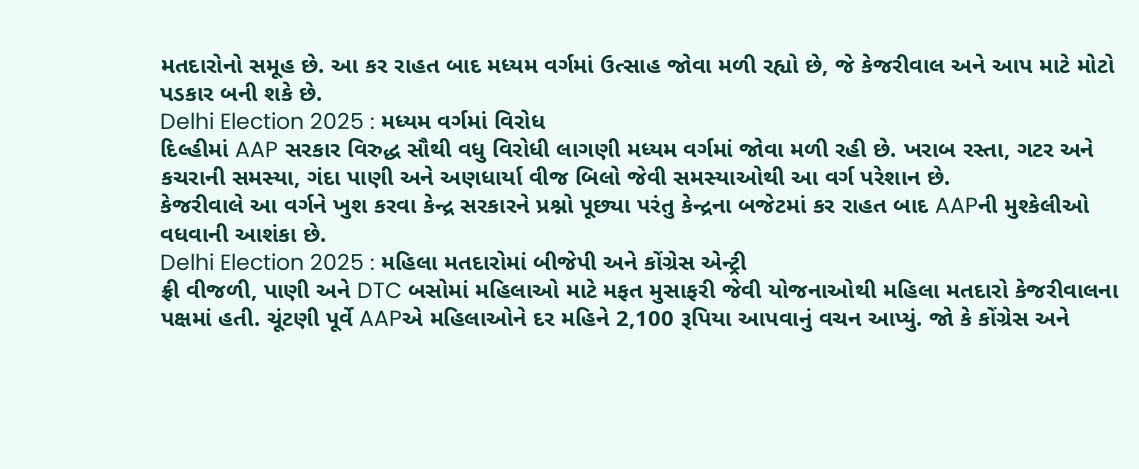મતદારોનો સમૂહ છે. આ કર રાહત બાદ મધ્યમ વર્ગમાં ઉત્સાહ જોવા મળી રહ્યો છે, જે કેજરીવાલ અને આપ માટે મોટો પડકાર બની શકે છે.
Delhi Election 2025 : મધ્યમ વર્ગમાં વિરોધ
દિલ્હીમાં AAP સરકાર વિરુદ્ધ સૌથી વધુ વિરોધી લાગણી મધ્યમ વર્ગમાં જોવા મળી રહી છે. ખરાબ રસ્તા, ગટર અને કચરાની સમસ્યા, ગંદા પાણી અને અણધાર્યા વીજ બિલો જેવી સમસ્યાઓથી આ વર્ગ પરેશાન છે.
કેજરીવાલે આ વર્ગને ખુશ કરવા કેન્દ્ર સરકારને પ્રશ્નો પૂછ્યા પરંતુ કેન્દ્રના બજેટમાં કર રાહત બાદ AAPની મુશ્કેલીઓ વધવાની આશંકા છે.
Delhi Election 2025 : મહિલા મતદારોમાં બીજેપી અને કોંગ્રેસ એન્ટ્રી
ફ્રી વીજળી, પાણી અને DTC બસોમાં મહિલાઓ માટે મફત મુસાફરી જેવી યોજનાઓથી મહિલા મતદારો કેજરીવાલના પક્ષમાં હતી. ચૂંટણી પૂર્વે AAPએ મહિલાઓને દર મહિને 2,100 રૂપિયા આપવાનું વચન આપ્યું. જો કે કોંગ્રેસ અને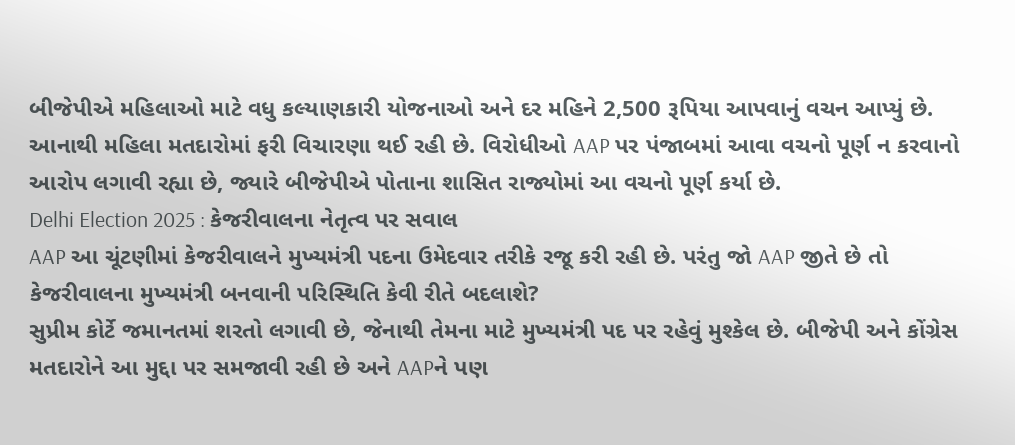બીજેપીએ મહિલાઓ માટે વધુ કલ્યાણકારી યોજનાઓ અને દર મહિને 2,500 રૂપિયા આપવાનું વચન આપ્યું છે.
આનાથી મહિલા મતદારોમાં ફરી વિચારણા થઈ રહી છે. વિરોધીઓ AAP પર પંજાબમાં આવા વચનો પૂર્ણ ન કરવાનો આરોપ લગાવી રહ્યા છે, જ્યારે બીજેપીએ પોતાના શાસિત રાજ્યોમાં આ વચનો પૂર્ણ કર્યા છે.
Delhi Election 2025 : કેજરીવાલના નેતૃત્વ પર સવાલ
AAP આ ચૂંટણીમાં કેજરીવાલને મુખ્યમંત્રી પદના ઉમેદવાર તરીકે રજૂ કરી રહી છે. પરંતુ જો AAP જીતે છે તો કેજરીવાલના મુખ્યમંત્રી બનવાની પરિસ્થિતિ કેવી રીતે બદલાશે?
સુપ્રીમ કોર્ટે જમાનતમાં શરતો લગાવી છે, જેનાથી તેમના માટે મુખ્યમંત્રી પદ પર રહેવું મુશ્કેલ છે. બીજેપી અને કોંગ્રેસ મતદારોને આ મુદ્દા પર સમજાવી રહી છે અને AAPને પણ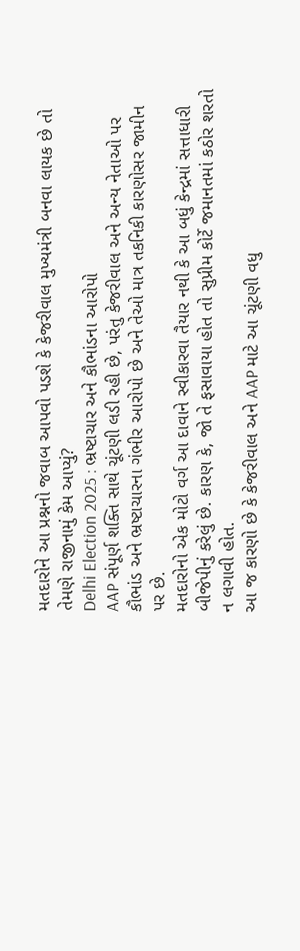મતદારોને આ પ્રશ્નનો જવાબ આપવો પડશે કે કેજરીવાલ મુખ્યમંત્રી બનવા લાયક છે તો તેમણે રાજીનામું કેમ આપ્યું?
Delhi Election 2025 : ભ્રષ્ટાચાર અને કૌભાંડના આરોપો
AAP સંપૂર્ણ શક્તિ સાથે ચૂંટણી લડી રહી છે, પરંતુ કેજરીવાલ અને અન્ય નેતાઓ પર કૌભાંડ અને ભ્રષ્ટાચારના ગંભીર આરોપો છે અને તેઓ માત્ર તકનિકી કારણોસર જામીન પર છે.
મતદારોનો એક મોટો વર્ગ આ દાવાને સ્વીકારવા તૈયાર નથી કે આ બધું કેન્દ્રમાં સત્તાધારી બીજેપીનું કરેલું છે. કારણ કે, જો તે ફસાવાયા હોત તો સુપ્રીમ કોર્ટે જમાનતમાં કઠોર શરતો ન લગાવી હોત.
આ જ કારણો છે કે કેજરીવાલ અને AAP માટે આ ચૂંટણી વધુ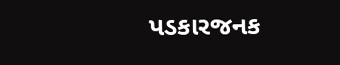પડકારજનક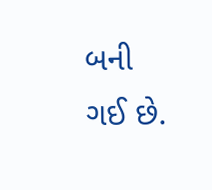બની ગઈ છે.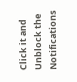Click it and Unblock the Notifications